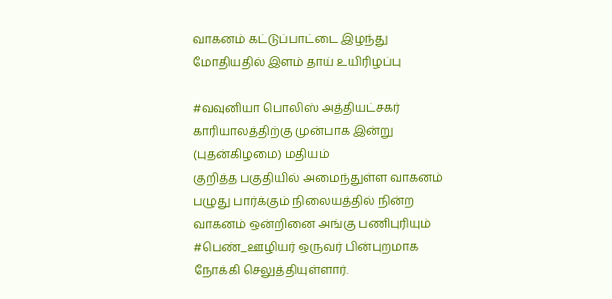வாகனம் கட்டுப்பாட்டை இழந்து மோதியதில் இளம் தாய் உயிரிழப்பு

#வவுனியா பொலிஸ் அத்தியட்சகர் காரியாலத்திற்கு முன்பாக இன்று (புதன்கிழமை) மதியம்
குறித்த பகுதியில் அமைந்துள்ள வாகனம் பழுது பார்க்கும் நிலையத்தில் நின்ற வாகனம் ஒன்றினை அங்கு பணிபுரியும் #பெண்_ஊழியர் ஒருவர் பின்புறமாக நோக்கி செலுத்தியுள்ளார்.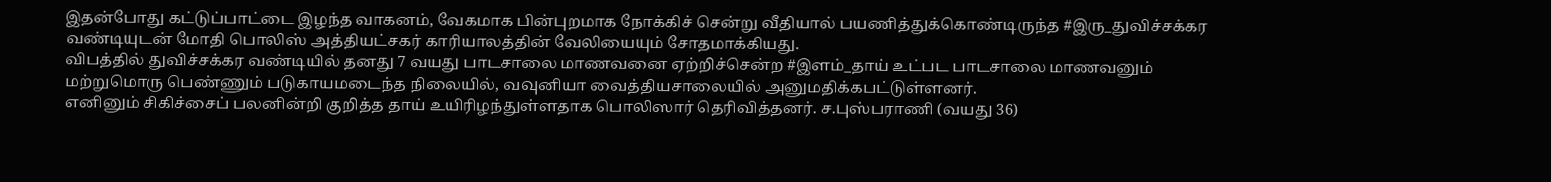இதன்போது கட்டுப்பாட்டை இழந்த வாகனம், வேகமாக பின்புறமாக நோக்கிச் சென்று வீதியால் பயணித்துக்கொண்டிருந்த #இரு_துவிச்சக்கர வண்டியுடன் மோதி பொலிஸ் அத்தியட்சகர் காரியாலத்தின் வேலியையும் சோதமாக்கியது.
விபத்தில் துவிச்சக்கர வண்டியில் தனது 7 வயது பாடசாலை மாணவனை ஏற்றிச்சென்ற #இளம்_தாய் உட்பட பாடசாலை மாணவனும் மற்றுமொரு பெண்ணும் படுகாயமடைந்த நிலையில், வவுனியா வைத்தியசாலையில் அனுமதிக்கபட்டுள்ளனர்.
எனினும் சிகிச்சைப் பலனின்றி குறித்த தாய் உயிரிழந்துள்ளதாக பொலிஸார் தெரிவித்தனர். ச.புஸ்பராணி (வயது 36)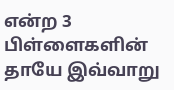என்ற 3 பிள்ளைகளின் தாயே இவ்வாறு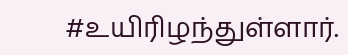#உயிரிழந்துள்ளார்.